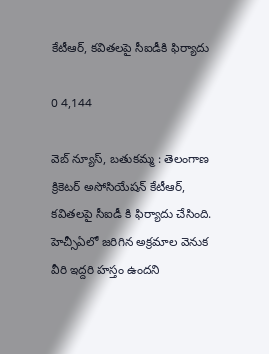కేటీఆర్, కవితలపై సీఐడీకి ఫిర్యాదు

0 4,144

వెబ్ న్యూస్, బతుకమ్మ : తెలంగాణ క్రికెటర్ అసోసియేషన్ కేటీఆర్, కవితలపై సీఐడీ కి ఫిర్యాదు చేసింది. హెచ్సీఏలో జరిగిన అక్రమాల వెనుక వీరి ఇద్దరి హస్తం ఉందని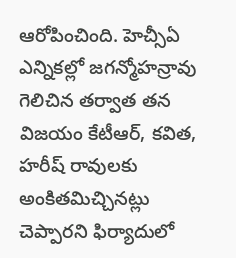ఆరోపించింది. హెచ్సీఏ ఎన్నికల్లో జగన్మోహన్రావు గెలిచిన తర్వాత తన విజయం కేటీఆర్, కవిత, హరీష్ రావులకు అంకితమిచ్చినట్లు చెప్పారని ఫిర్యాదులో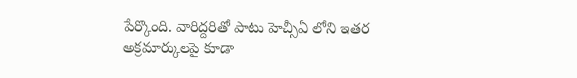పేర్కొంది. వారిద్దరితో పాటు హెచ్సీఏ లోని ఇతర అక్రమార్కులపై కూడా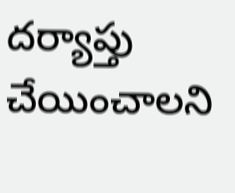దర్యాప్తు చేయించాలని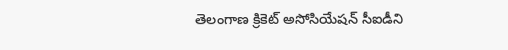తెలంగాణ క్రికెట్ అసోసియేషన్ సీఐడీని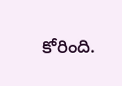కోరింది.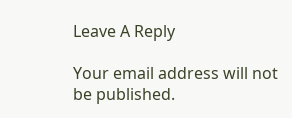Leave A Reply

Your email address will not be published.